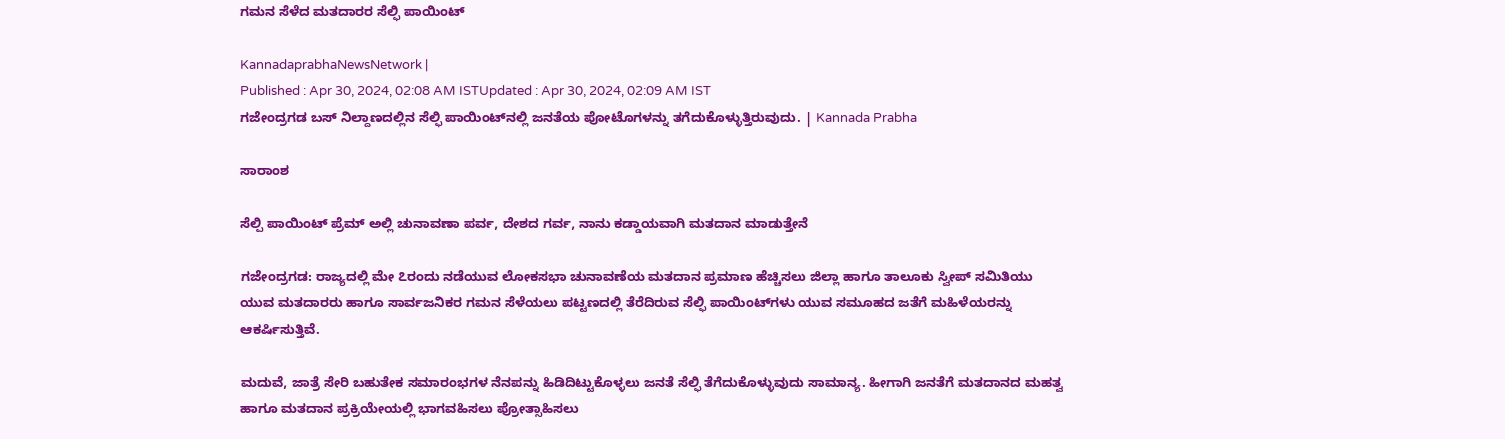ಗಮನ ಸೆಳೆದ ಮತದಾರರ ಸೆಲ್ಫಿ ಪಾಯಿಂಟ್

KannadaprabhaNewsNetwork |
Published : Apr 30, 2024, 02:08 AM ISTUpdated : Apr 30, 2024, 02:09 AM IST
ಗಜೇಂದ್ರಗಡ ಬಸ್ ನಿಲ್ದಾಣದಲ್ಲಿನ ಸೆಲ್ಫಿ ಪಾಯಿಂಟ್‌ನಲ್ಲಿ ಜನತೆಯ ಪೋಟೊಗಳನ್ನು ತಗೆದುಕೊಳ್ಳುತ್ತಿರುವುದು. | Kannada Prabha

ಸಾರಾಂಶ

ಸೆಲ್ಪಿ ಪಾಯಿಂಟ್ ಪ್ರೆಮ್ ಅಲ್ಲಿ ಚುನಾವಣಾ ಪರ್ವ, ದೇಶದ ಗರ್ವ, ನಾನು ಕಡ್ಡಾಯವಾಗಿ ಮತದಾನ ಮಾಡುತ್ತೇನೆ

ಗಜೇಂದ್ರಗಡ: ರಾಜ್ಯದಲ್ಲಿ ಮೇ ೭ರಂದು ನಡೆಯುವ ಲೋಕಸಭಾ ಚುನಾವಣೆಯ ಮತದಾನ ಪ್ರಮಾಣ ಹೆಚ್ಚಿಸಲು ಜಿಲ್ಲಾ ಹಾಗೂ ತಾಲೂಕು ಸ್ವೀಪ್ ಸಮಿತಿಯು ಯುವ ಮತದಾರರು ಹಾಗೂ ಸಾರ್ವಜನಿಕರ ಗಮನ ಸೆಳೆಯಲು ಪಟ್ಟಣದಲ್ಲಿ ತೆರೆದಿರುವ ಸೆಲ್ಫಿ ಪಾಯಿಂಟ್‌ಗಳು ಯುವ ಸಮೂಹದ ಜತೆಗೆ ಮಹಿಳೆಯರನ್ನು ಆಕರ್ಷಿಸುತ್ತಿವೆ.

ಮದುವೆ, ಜಾತ್ರೆ ಸೇರಿ ಬಹುತೇಕ ಸಮಾರಂಭಗಳ ನೆನಪನ್ನು ಹಿಡಿದಿಟ್ಟುಕೊಳ್ಳಲು ಜನತೆ ಸೆಲ್ಫಿ ತೆಗೆದುಕೊಳ್ಳುವುದು ಸಾಮಾನ್ಯ. ಹೀಗಾಗಿ ಜನತೆಗೆ ಮತದಾನದ ಮಹತ್ವ ಹಾಗೂ ಮತದಾನ ಪ್ರಕ್ರಿಯೇಯಲ್ಲಿ ಭಾಗವಹಿಸಲು ಪ್ರೋತ್ಸಾಹಿಸಲು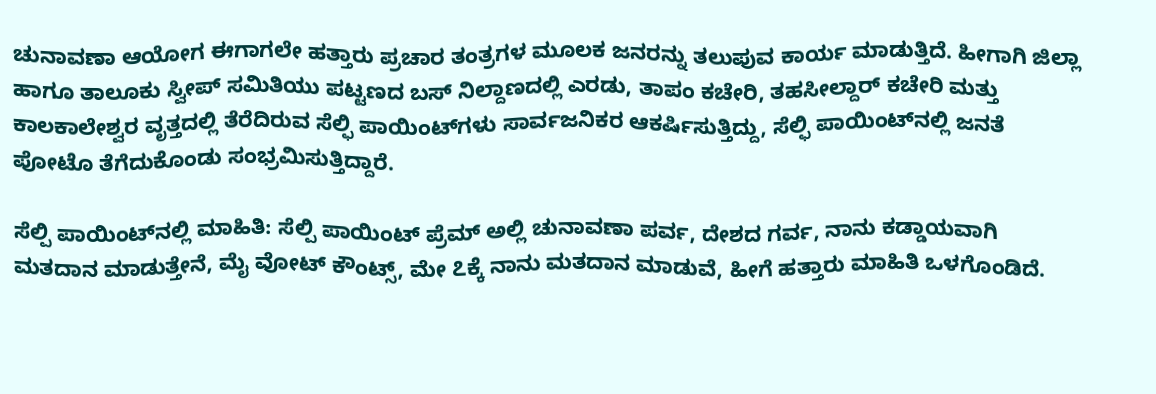ಚುನಾವಣಾ ಆಯೋಗ ಈಗಾಗಲೇ ಹತ್ತಾರು ಪ್ರಚಾರ ತಂತ್ರಗಳ ಮೂಲಕ ಜನರನ್ನು ತಲುಪುವ ಕಾರ್ಯ ಮಾಡುತ್ತಿದೆ. ಹೀಗಾಗಿ ಜಿಲ್ಲಾ ಹಾಗೂ ತಾಲೂಕು ಸ್ವೀಪ್ ಸಮಿತಿಯು ಪಟ್ಟಣದ ಬಸ್ ನಿಲ್ದಾಣದಲ್ಲಿ ಎರಡು, ತಾಪಂ ಕಚೇರಿ, ತಹಸೀಲ್ದಾರ್ ಕಚೇರಿ ಮತ್ತು ಕಾಲಕಾಲೇಶ್ವರ ವೃತ್ತದಲ್ಲಿ ತೆರೆದಿರುವ ಸೆಲ್ಫಿ ಪಾಯಿಂಟ್‌ಗಳು ಸಾರ್ವಜನಿಕರ ಆಕರ್ಷಿಸುತ್ತಿದ್ದು, ಸೆಲ್ಫಿ ಪಾಯಿಂಟ್‌ನಲ್ಲಿ ಜನತೆ ಪೋಟೊ ತೆಗೆದುಕೊಂಡು ಸಂಭ್ರಮಿಸುತ್ತಿದ್ದಾರೆ.

ಸೆಲ್ಪಿ ಪಾಯಿಂಟ್‌ನಲ್ಲಿ ಮಾಹಿತಿ: ಸೆಲ್ಪಿ ಪಾಯಿಂಟ್ ಪ್ರೆಮ್ ಅಲ್ಲಿ ಚುನಾವಣಾ ಪರ್ವ, ದೇಶದ ಗರ್ವ, ನಾನು ಕಡ್ಡಾಯವಾಗಿ ಮತದಾನ ಮಾಡುತ್ತೇನೆ, ಮೈ ವೋಟ್ ಕೌಂಟ್ಸ್, ಮೇ ೭ಕ್ಕೆ ನಾನು ಮತದಾನ ಮಾಡುವೆ, ಹೀಗೆ ಹತ್ತಾರು ಮಾಹಿತಿ ಒಳಗೊಂಡಿದೆ.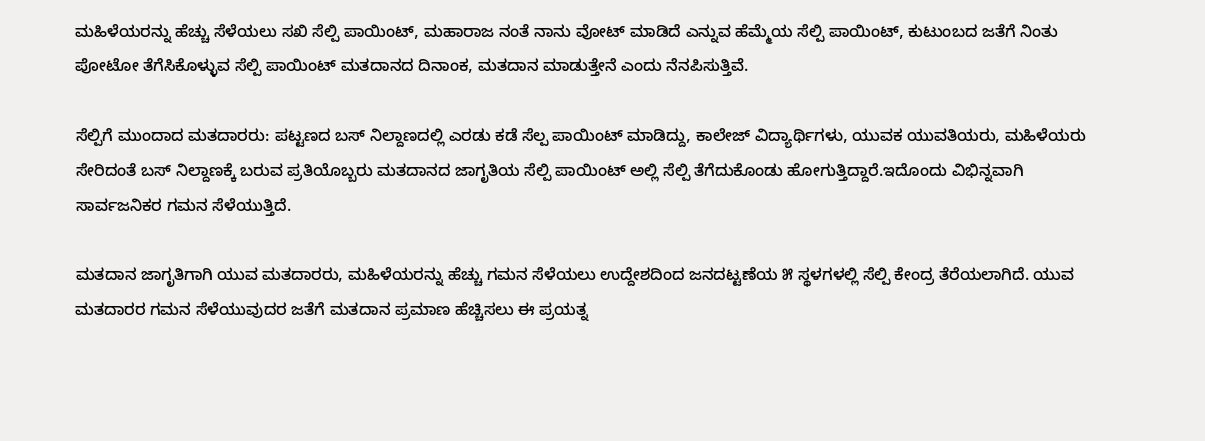ಮಹಿಳೆಯರನ್ನು ಹೆಚ್ಚು ಸೆಳೆಯಲು ಸಖಿ ಸೆಲ್ಪಿ ಪಾಯಿಂಟ್, ಮಹಾರಾಜ ನಂತೆ ನಾನು ವೋಟ್ ಮಾಡಿದೆ ಎನ್ನುವ ಹೆಮ್ಮೆಯ ಸೆಲ್ಪಿ ಪಾಯಿಂಟ್, ಕುಟುಂಬದ ಜತೆಗೆ ನಿಂತು ಪೋಟೋ ತೆಗೆಸಿಕೊಳ್ಳುವ ಸೆಲ್ಪಿ ಪಾಯಿಂಟ್ ಮತದಾನದ ದಿನಾಂಕ, ಮತದಾನ ಮಾಡುತ್ತೇನೆ ಎಂದು ನೆನಪಿಸುತ್ತಿವೆ.

ಸೆಲ್ಪಿಗೆ ಮುಂದಾದ ಮತದಾರರು: ಪಟ್ಟಣದ ಬಸ್ ನಿಲ್ದಾಣದಲ್ಲಿ ಎರಡು ಕಡೆ ಸೆಲ್ಪ ಪಾಯಿಂಟ್ ಮಾಡಿದ್ದು, ಕಾಲೇಜ್ ವಿದ್ಯಾರ್ಥಿಗಳು, ಯುವಕ ಯುವತಿಯರು, ಮಹಿಳೆಯರು ಸೇರಿದಂತೆ ಬಸ್ ನಿಲ್ದಾಣಕ್ಕೆ ಬರುವ ಪ್ರತಿಯೊಬ್ಬರು ಮತದಾನದ ಜಾಗೃತಿಯ ಸೆಲ್ಪಿ ಪಾಯಿಂಟ್ ಅಲ್ಲಿ ಸೆಲ್ಪಿ ತೆಗೆದುಕೊಂಡು ಹೋಗುತ್ತಿದ್ದಾರೆ.ಇದೊಂದು ವಿಭಿನ್ನವಾಗಿ ಸಾರ್ವಜನಿಕರ ಗಮನ ಸೆಳೆಯುತ್ತಿದೆ.

ಮತದಾನ ಜಾಗೃತಿಗಾಗಿ ಯುವ ಮತದಾರರು, ಮಹಿಳೆಯರನ್ನು ಹೆಚ್ಚು ಗಮನ ಸೆಳೆಯಲು ಉದ್ದೇಶದಿಂದ ಜನದಟ್ಟಣೆಯ ೫ ಸ್ಥಳಗಳಲ್ಲಿ ಸೆಲ್ಪಿ ಕೇಂದ್ರ ತೆರೆಯಲಾಗಿದೆ. ಯುವ ಮತದಾರರ ಗಮನ ಸೆಳೆಯುವುದರ ಜತೆಗೆ ಮತದಾನ ಪ್ರಮಾಣ ಹೆಚ್ಚಿಸಲು ಈ ಪ್ರಯತ್ನ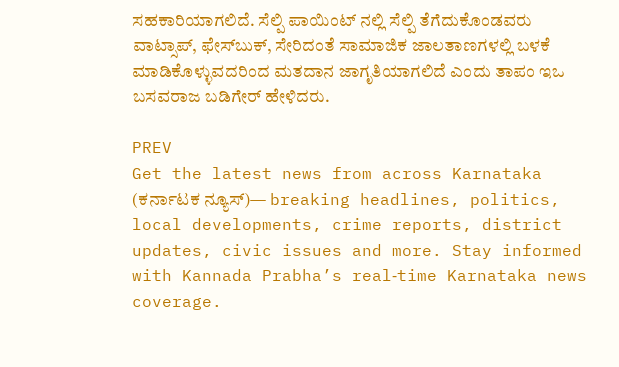ಸಹಕಾರಿಯಾಗಲಿದೆ. ಸೆಲ್ಪಿ ಪಾಯಿಂಟ್ ನಲ್ಲಿ ಸೆಲ್ಪಿ ತೆಗೆದುಕೊಂಡವರು ವಾಟ್ಸಾಪ್, ಫೇಸ್‌ಬುಕ್, ಸೇರಿದಂತೆ ಸಾಮಾಜಿಕ ಜಾಲತಾಣಗಳಲ್ಲಿ ಬಳಕೆ ಮಾಡಿಕೊಳ್ಳುವದರಿಂದ ಮತದಾನ ಜಾಗೃತಿಯಾಗಲಿದೆ ಎಂದು ತಾಪಂ ಇಒ ಬಸವರಾಜ ಬಡಿಗೇರ್ ಹೇಳಿದರು.

PREV
Get the latest news from across Karnataka (ಕರ್ನಾಟಕ ನ್ಯೂಸ್)— breaking headlines, politics, local developments, crime reports, district updates, civic issues and more. Stay informed with Kannada Prabha’s real‑time Karnataka news coverage.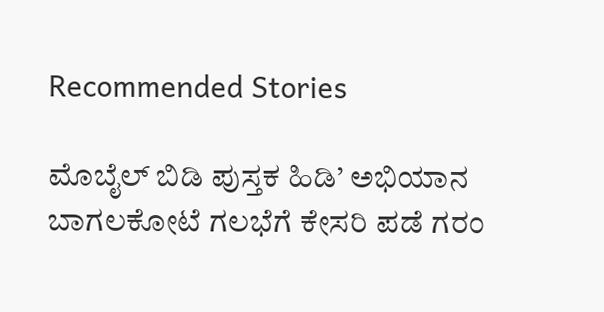Recommended Stories

ಮೊಬೈಲ್‌ ಬಿಡಿ ಪುಸ್ತಕ ಹಿಡಿ’ ಅಭಿಯಾನ
ಬಾಗಲಕೋಟೆ ಗಲಭೆಗೆ ಕೇಸರಿ ಪಡೆ ಗರಂ